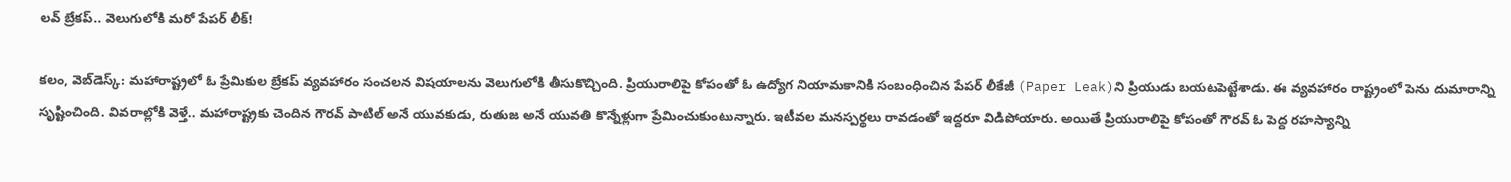లవ్ బ్రేకప్.. వెలుగులోకి మరో పేపర్ లీక్!

క‌లం, వెబ్‌డెస్క్: మహారాష్ట్రలో ఓ ప్రేమికుల బ్రేకప్ వ్యవహారం సంచలన విషయాలను వెలుగులోకి తీసుకొచ్చింది. ప్రియురాలిపై కోపంతో ఓ ఉద్యోగ నియామకానికి సంబంధించిన పేపర్ లీకేజీ (Paper Leak)ని ప్రియుడు బయటపెట్టేశాడు. ఈ వ్యవహారం రాష్ట్రంలో పెను దుమారాన్ని సృష్టించింది. వివరాల్లోకి వెళ్తే.. మహారాష్ట్రకు చెందిన గౌరవ్ పాటిల్ అనే యువకుడు, రుతుజ అనే యువతి కొన్నేళ్లుగా ప్రేమించుకుంటున్నారు. ఇటీవల మనస్పర్థలు రావడంతో ఇద్దరూ విడిపోయారు. అయితే ప్రియురాలిపై కోపంతో గౌరవ్ ఓ పెద్ద రహస్యాన్ని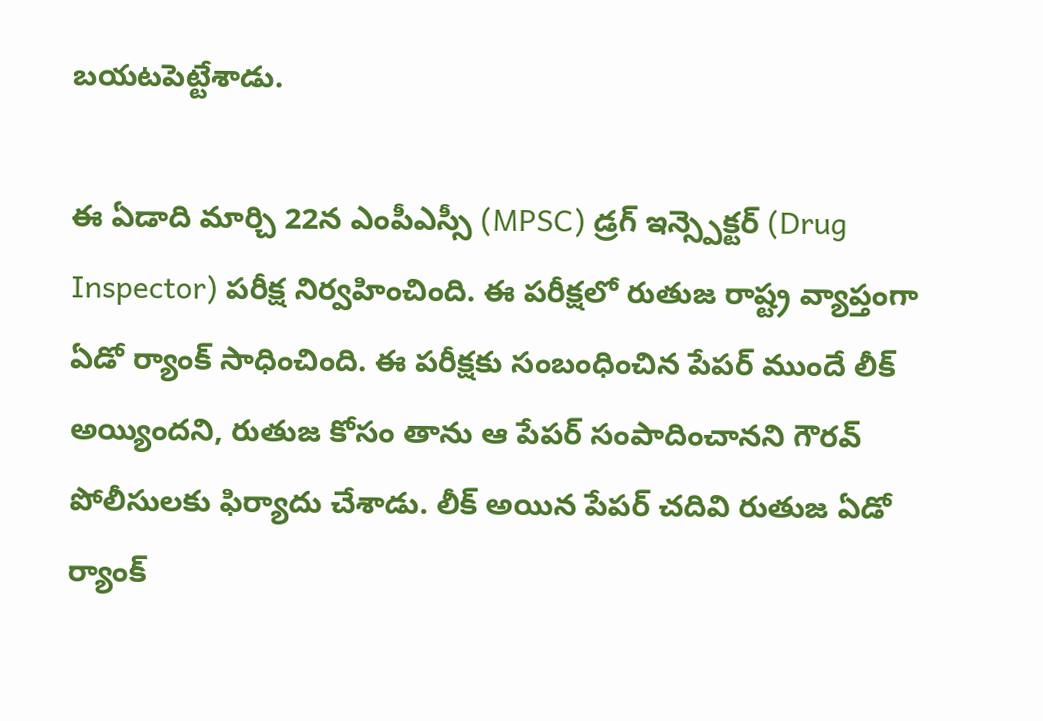బయటపెట్టేశాడు.

ఈ ఏడాది మార్చి 22న‌ ఎంపీఎస్సీ (MPSC) డ్రగ్ ఇన్స్పెక్టర్ (Drug Inspector) పరీక్ష నిర్వహించింది. ఈ పరీక్షలో రుతుజ రాష్ట్ర వ్యాప్తంగా ఏడో ర్యాంక్ సాధించింది. ఈ పరీక్షకు సంబంధించిన పేపర్ ముందే లీక్ అయ్యిందని, రుతుజ కోసం తాను ఆ పేపర్ సంపాదించానని గౌరవ్ పోలీసులకు ఫిర్యాదు చేశాడు. లీక్ అయిన పేపర్ చదివి రుతుజ ఏడో ర్యాంక్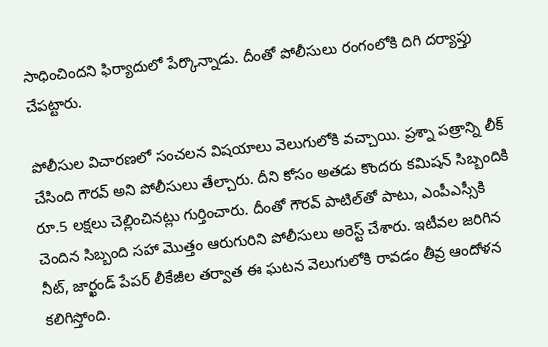సాధించిందని ఫిర్యాదులో పేర్కొన్నాడు. దీంతో పోలీసులు రంగంలోకి దిగి ద‌ర్యాప్తు చేప‌ట్టారు.

పోలీసుల విచార‌ణ‌లో సంచ‌ల‌న విష‌యాలు వెలుగులోకి వ‌చ్చాయి. ప్ర‌శ్నా ప‌త్రాన్ని లీక్ చేసింది గౌర‌వ్ అని పోలీసులు తేల్చారు. దీని కోసం అత‌డు కొంద‌రు క‌మిష‌న్ సిబ్బందికి రూ.5 ల‌క్ష‌లు చెల్లించిన‌ట్లు గుర్తించారు. దీంతో గౌర‌వ్ పాటిల్‌తో పాటు, ఎంపీఎస్సీకి చెందిన సిబ్బంది స‌హా మొత్తం ఆరుగురిని పోలీసులు అరెస్ట్ చేశారు. ఇటీవ‌ల జ‌రిగిన నీట్, జార్ఖండ్ పేప‌ర్ లీకేజీల త‌ర్వాత ఈ ఘ‌ట‌న వెలుగులోకి రావ‌డం తీవ్ర ఆందోళ‌న క‌లిగిస్తోంది.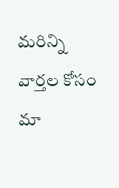మ‌రిన్ని వార్త‌ల కోసం మా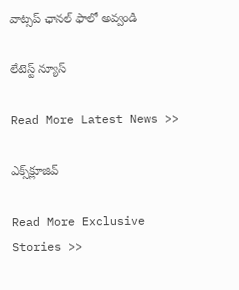వాట్స‌ప్ ఛాన‌ల్ ఫాలో అవ్వండి

లేటెస్ట్ న్యూస్‌

Read More Latest News >>

ఎక్స్‌క్లూజివ్‌

Read More Exclusive Stories >>